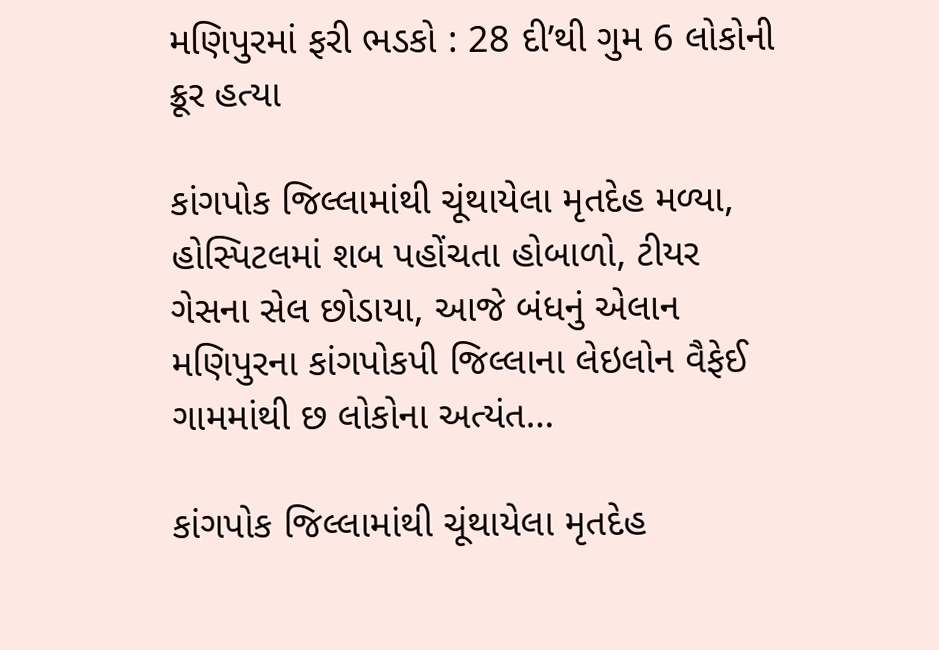મણિપુરમાં ફરી ભડકો : 28 દી’થી ગુમ 6 લોકોની ક્રૂર હત્યા

કાંગપોક જિલ્લામાંથી ચૂંથાયેલા મૃતદેહ મળ્યા, હોસ્પિટલમાં શબ પહોંચતા હોબાળો, ટીયર ગેસના સેલ છોડાયા, આજે બંધનું એલાન મણિપુરના કાંગપોકપી જિલ્લાના લેઇલોન વૈફેઈ ગામમાંથી છ લોકોના અત્યંત…

કાંગપોક જિલ્લામાંથી ચૂંથાયેલા મૃતદેહ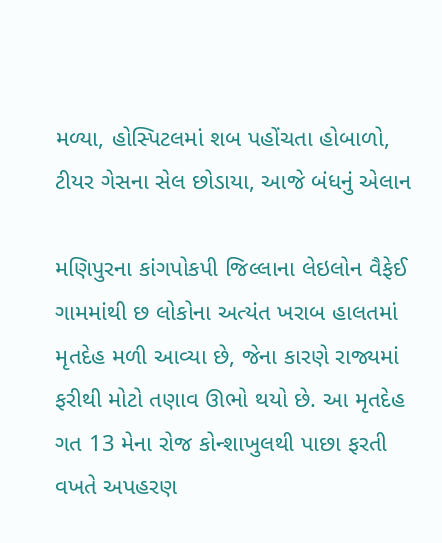મળ્યા, હોસ્પિટલમાં શબ પહોંચતા હોબાળો, ટીયર ગેસના સેલ છોડાયા, આજે બંધનું એલાન

મણિપુરના કાંગપોકપી જિલ્લાના લેઇલોન વૈફેઈ ગામમાંથી છ લોકોના અત્યંત ખરાબ હાલતમાં મૃતદેહ મળી આવ્યા છે, જેના કારણે રાજ્યમાં ફરીથી મોટો તણાવ ઊભો થયો છે. આ મૃતદેહ ગત 13 મેના રોજ કોન્શાખુલથી પાછા ફરતી વખતે અપહરણ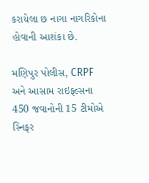કરાયેલા છ નાગા નાગરિકોના હોવાની આશંકા છે.

મણિપુર પોલીસ, CRPF અને આસામ રાઇફલ્સના 450 જવાનોની 15 ટીમોએ સ્નિફર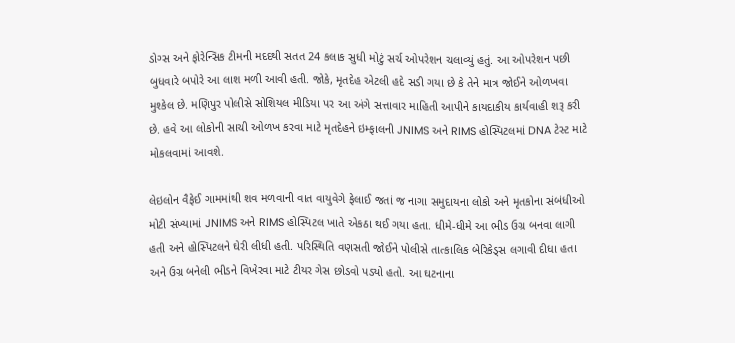ડોગ્સ અને ફોરેન્સિક ટીમની મદદથી સતત 24 કલાક સુધી મોટું સર્ચ ઓપરેશન ચલાવ્યું હતું. આ ઓપરેશન પછી બુધવારે બપોરે આ લાશ મળી આવી હતી. જોકે, મૃતદેહ એટલી હદે સડી ગયા છે કે તેને માત્ર જોઈને ઓળખવા મુશ્કેલ છે. મણિપુર પોલીસે સોશિયલ મીડિયા પર આ અંગે સત્તાવાર માહિતી આપીને કાયદાકીય કાર્યવાહી શરૂ કરી છે. હવે આ લોકોની સાચી ઓળખ કરવા માટે મૃતદેહને ઇમ્ફાલની JNIMS અને RIMS હોસ્પિટલમાં DNA ટેસ્ટ માટે મોકલવામાં આવશે.

લેઇલોન વૈફેઈ ગામમાંથી શવ મળવાની વાત વાયુવેગે ફેલાઈ જતાં જ નાગા સમુદાયના લોકો અને મૃતકોના સંબંધીઓ મોટી સંખ્યામાં JNIMS અને RIMS હોસ્પિટલ ખાતે એકઠા થઈ ગયા હતા. ધીમે-ધીમે આ ભીડ ઉગ્ર બનવા લાગી હતી અને હોસ્પિટલને ઘેરી લીધી હતી. પરિસ્થિતિ વણસતી જોઈને પોલીસે તાત્કાલિક બેરિકેડ્સ લગાવી દીધા હતા અને ઉગ્ર બનેલી ભીડને વિખેરવા માટે ટીયર ગેસ છોડવો પડ્યો હતો. આ ઘટનાના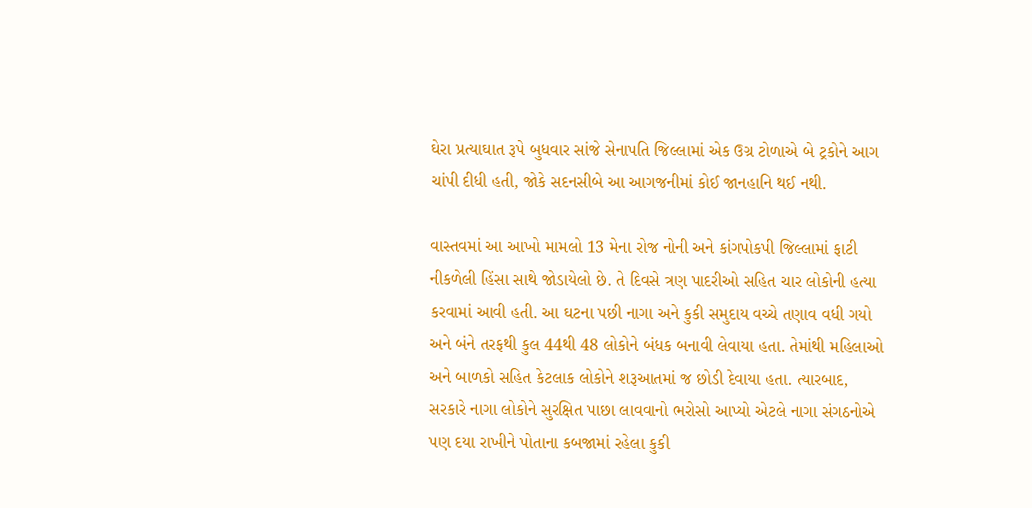ઘેરા પ્રત્યાઘાત રૂપે બુધવાર સાંજે સેનાપતિ જિલ્લામાં એક ઉગ્ર ટોળાએ બે ટ્રકોને આગ ચાંપી દીધી હતી, જોકે સદનસીબે આ આગજનીમાં કોઈ જાનહાનિ થઈ નથી.

વાસ્તવમાં આ આખો મામલો 13 મેના રોજ નોની અને કાંગપોકપી જિલ્લામાં ફાટી નીકળેલી હિંસા સાથે જોડાયેલો છે. તે દિવસે ત્રણ પાદરીઓ સહિત ચાર લોકોની હત્યા કરવામાં આવી હતી. આ ઘટના પછી નાગા અને કુકી સમુદાય વચ્ચે તણાવ વધી ગયો અને બંને તરફથી કુલ 44થી 48 લોકોને બંધક બનાવી લેવાયા હતા. તેમાંથી મહિલાઓ અને બાળકો સહિત કેટલાક લોકોને શરૂઆતમાં જ છોડી દેવાયા હતા. ત્યારબાદ, સરકારે નાગા લોકોને સુરક્ષિત પાછા લાવવાનો ભરોસો આપ્યો એટલે નાગા સંગઠનોએ પણ દયા રાખીને પોતાના કબજામાં રહેલા કુકી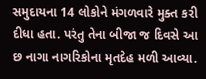સમુદાયના 14 લોકોને મંગળવારે મુક્ત કરી દીધા હતા. પરંતુ તેના બીજા જ દિવસે આ છ નાગા નાગરિકોના મૃતદેહ મળી આવ્યા.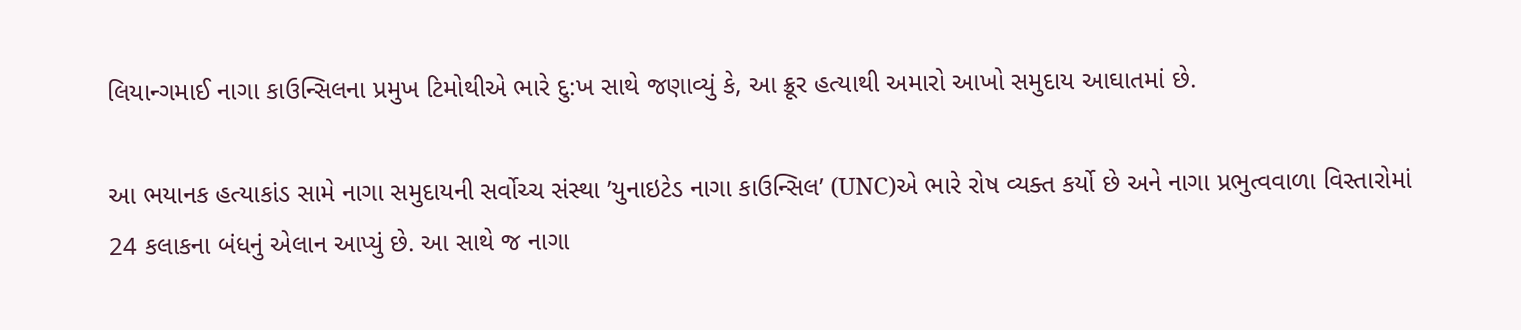લિયાન્ગમાઈ નાગા કાઉન્સિલના પ્રમુખ ટિમોથીએ ભારે દુ:ખ સાથે જણાવ્યું કે, આ ક્રૂર હત્યાથી અમારો આખો સમુદાય આઘાતમાં છે.

આ ભયાનક હત્યાકાંડ સામે નાગા સમુદાયની સર્વોચ્ચ સંસ્થા ’યુનાઇટેડ નાગા કાઉન્સિલ’ (UNC)એ ભારે રોષ વ્યક્ત કર્યો છે અને નાગા પ્રભુત્વવાળા વિસ્તારોમાં 24 કલાકના બંધનું એલાન આપ્યું છે. આ સાથે જ નાગા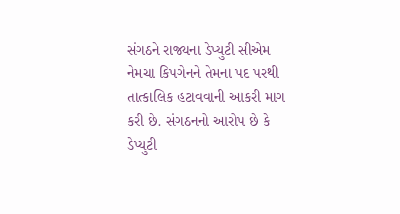સંગઠને રાજ્યના ડેપ્યુટી સીએમ નેમચા કિપગેનને તેમના પદ પરથી તાત્કાલિક હટાવવાની આકરી માગ કરી છે. સંગઠનનો આરોપ છે કે ડેપ્યુટી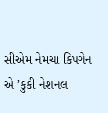સીએમ નેમચા કિપગેન એ ’કુકી નેશનલ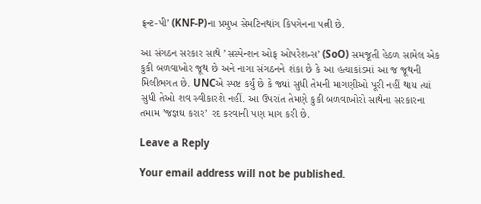ફ્રન્ટ-પી’ (KNF-P)ના પ્રમુખ સેમટિનથાંગ કિપગેનના પત્ની છે.

આ સંગઠન સરકાર સાથે ’સસ્પેન્શન ઓફ ઓપરેશન્સ’ (SoO) સમજૂતી હેઠળ સામેલ એક કુકી બળવાખોર જૂથ છે અને નાગા સંગઠનને શંકા છે કે આ હત્યાકાંડમાં આ જ જૂથની મિલીભગત છે. UNCએ સ્પષ્ટ કર્યું છે કે જ્યાં સુધી તેમની માગણીઓ પૂરી નહીં થાય ત્યાં સુધી તેઓ શવ સ્વીકારશે નહીં. આ ઉપરાંત તેમણે કુકી બળવાખોરો સાથેના સરકારના તમામ ’જજ્ઞઘ કરાર’ રદ કરવાની પણ માગ કરી છે.

Leave a Reply

Your email address will not be published.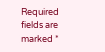Required fields are marked *